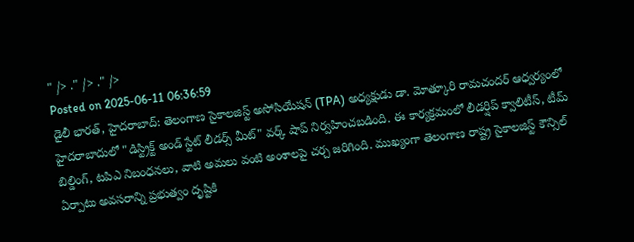" /> ." /> ." />
Posted on 2025-06-11 06:36:59
డైలీ భారత్, హైదరాబాద్: తెలంగాణ సైకాలజిస్ట్ అసోసియేషన్ (TPA) అధ్యక్షుడు డా. మోత్కూరి రామచందర్ ఆధ్వర్యంలో హైదరాబాదులో "డిస్ట్రిక్ట్ అండ్ స్టేట్ లీడర్స్ మీట్" వర్క్ షాప్ నిర్వహించబడింది. ఈ కార్యక్రమంలో లీడర్షిప్ క్వాలిటీస్, టీమ్ బిల్డింగ్, టపిఎ నిబంధనలు, వాటి అమలు వంటి అంశాలపై చర్చ జరిగింది. ముఖ్యంగా తెలంగాణ రాష్ట్ర సైకాలజిస్ట్ కౌన్సిల్ ఏర్పాటు అవసరాన్ని ప్రభుత్వం దృష్టికి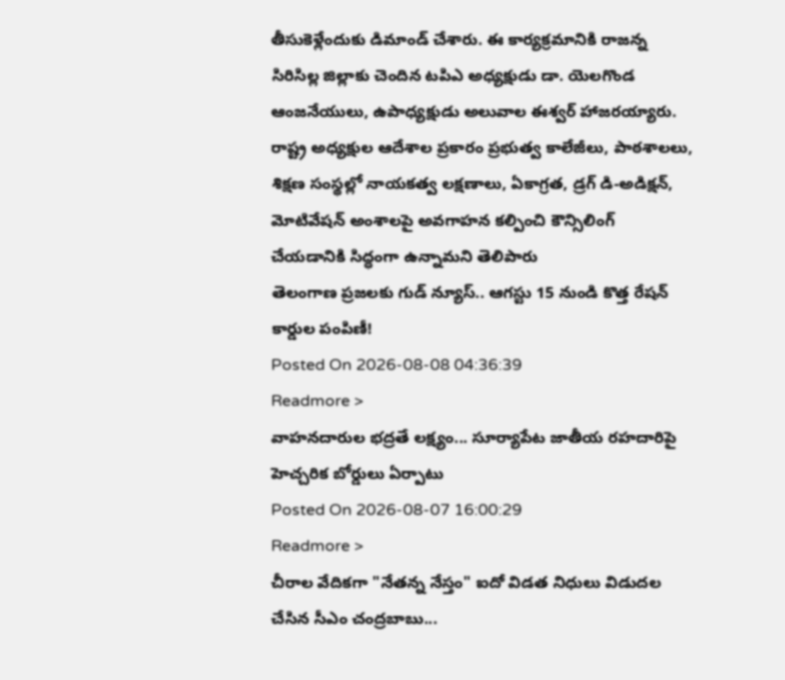తీసుకెళ్లేందుకు డిమాండ్ చేశారు. ఈ కార్యక్రమానికి రాజన్న సిరిసిల్ల జిల్లాకు చెందిన టపిఎ అధ్యక్షుడు డా. యెలగొండ ఆంజనేయులు, ఉపాధ్యక్షుడు అలువాల ఈశ్వర్ హాజరయ్యారు. రాష్ట్ర అధ్యక్షుల ఆదేశాల ప్రకారం ప్రభుత్వ కాలేజీలు, పాఠశాలలు, శిక్షణ సంస్థల్లో నాయకత్వ లక్షణాలు, ఏకాగ్రత, డ్రగ్ డి-అడిక్షన్, మోటివేషన్ అంశాలపై అవగాహన కల్పించి కౌన్సిలింగ్ చేయడానికి సిద్ధంగా ఉన్నామని తెలిపారు
తెలంగాణ ప్రజలకు గుడ్ న్యూస్.. ఆగస్టు 15 నుండి కొత్త రేషన్ కార్డుల పంపిణీ!
Posted On 2026-08-08 04:36:39
Readmore >
వాహనదారుల భద్రతే లక్ష్యం... సూర్యాపేట జాతీయ రహదారిపై హెచ్చరిక బోర్డులు ఏర్పాటు
Posted On 2026-08-07 16:00:29
Readmore >
చీరాల వేదికగా "నేతన్న నేస్తం" ఐదో విడత నిధులు విడుదల చేసిన సీఎం చంద్రబాబు...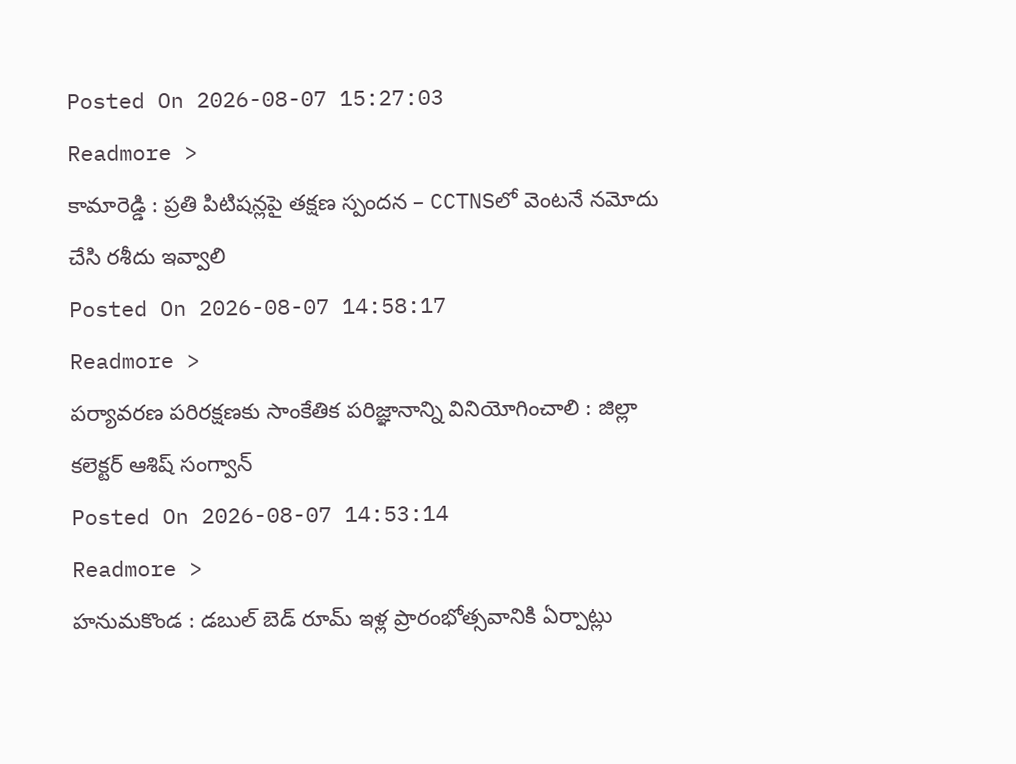Posted On 2026-08-07 15:27:03
Readmore >
కామారెడ్డి : ప్రతి పిటిషన్లపై తక్షణ స్పందన – CCTNSలో వెంటనే నమోదు చేసి రశీదు ఇవ్వాలి
Posted On 2026-08-07 14:58:17
Readmore >
పర్యావరణ పరిరక్షణకు సాంకేతిక పరిజ్ఞానాన్ని వినియోగించాలి : జిల్లా కలెక్టర్ ఆశిష్ సంగ్వాన్
Posted On 2026-08-07 14:53:14
Readmore >
హనుమకొండ : డబుల్ బెడ్ రూమ్ ఇళ్ల ప్రారంభోత్సవానికి ఏర్పాట్లు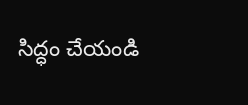సిద్ధం చేయండి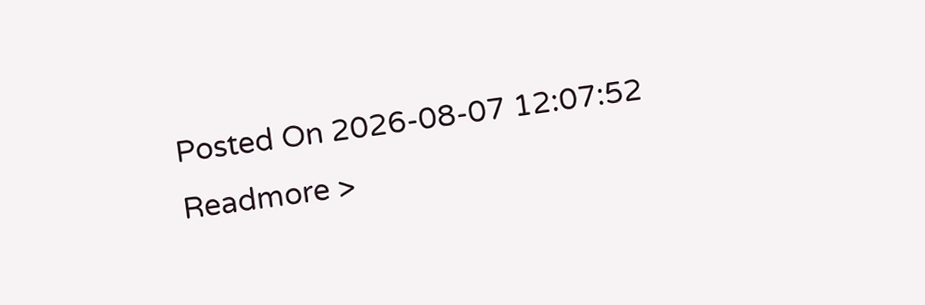Posted On 2026-08-07 12:07:52
Readmore >